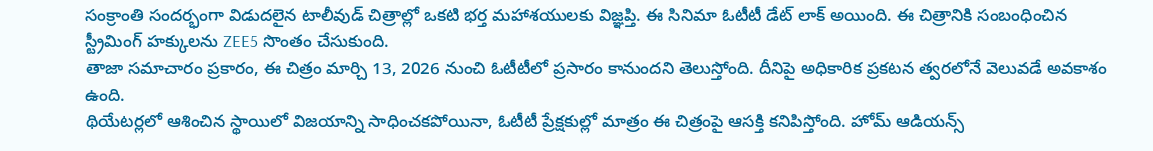సంక్రాంతి సందర్భంగా విడుదలైన టాలీవుడ్ చిత్రాల్లో ఒకటి భర్త మహాశయులకు విజ్ఞప్తి. ఈ సినిమా ఓటీటీ డేట్ లాక్ అయింది. ఈ చిత్రానికి సంబంధించిన స్ట్రీమింగ్ హక్కులను ZEE5 సొంతం చేసుకుంది.
తాజా సమాచారం ప్రకారం, ఈ చిత్రం మార్చి 13, 2026 నుంచి ఓటీటీలో ప్రసారం కానుందని తెలుస్తోంది. దీనిపై అధికారిక ప్రకటన త్వరలోనే వెలువడే అవకాశం ఉంది.
థియేటర్లలో ఆశించిన స్థాయిలో విజయాన్ని సాధించకపోయినా, ఓటీటీ ప్రేక్షకుల్లో మాత్రం ఈ చిత్రంపై ఆసక్తి కనిపిస్తోంది. హోమ్ ఆడియన్స్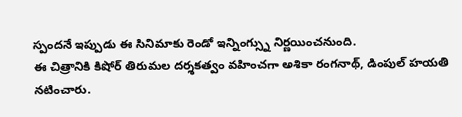స్పందనే ఇప్పుడు ఈ సినిమాకు రెండో ఇన్నింగ్స్ను నిర్ణయించనుంది.
ఈ చిత్రానికి కిషోర్ తిరుమల దర్శకత్వం వహించగా అశికా రంగనాథ్, డింపుల్ హయతి నటించారు.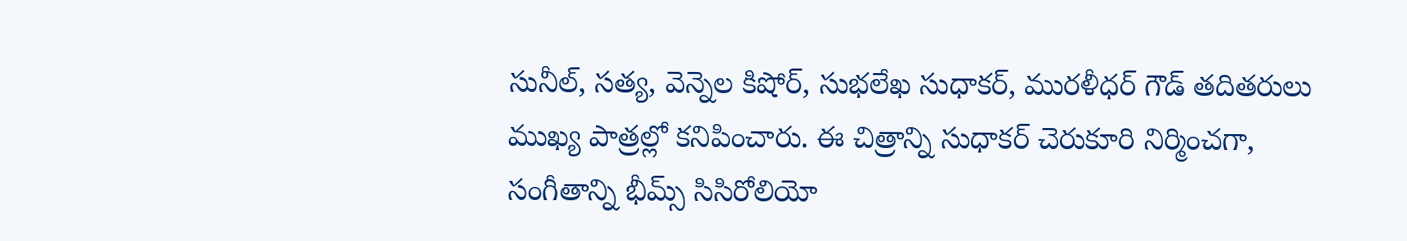సునీల్, సత్య, వెన్నెల కిషోర్, సుభలేఖ సుధాకర్, మురళీధర్ గౌడ్ తదితరులు ముఖ్య పాత్రల్లో కనిపించారు. ఈ చిత్రాన్ని సుధాకర్ చెరుకూరి నిర్మించగా, సంగీతాన్ని భీమ్స్ సిసిరోలియో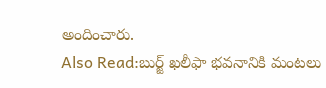అందించారు.
Also Read:బుర్జ్ ఖలీఫా భవనానికి మంటలు